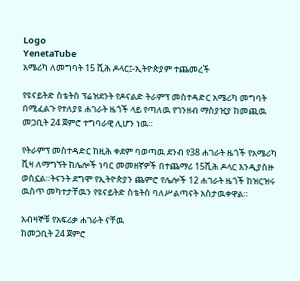Logo
YenetaTube
አሜሪካ ለመግባት 15 ሺሕ ዶላር፤-ኢትዮጵያም ተጨመረች

የዩናይትድ ስቴትስ ፕሬዝደንት የዶናልድ ትራምፕ መስተዳድር አሜሪካ መግባት በሚፈልጉ የተለያዩ ሐገራት ዜጎች ላይ የጣለዉ የገንዘብ ማስያዢያ ከመጪዉ መጋቢት 24 ጀምሮ ተግባራዊ ሊሆን ነዉ።

የትራምፕ መስተዳድር ከዚሕ ቀደም ባወጣዉ ደንብ የ38 ሐገራት ዜጎች የአሜሪካ ቪዛ ለማግኘት ከሌሎች ነባር መመዘኛዎች በተጨማሪ 15ሺሕ ዶላር እንዲያስዙ ወስኗል።ትናንት ደግሞ የኢትዮጵያን ጨምሮ የሌሎች 12 ሐገራት ዜጎች ከዝርዝሩ ዉስጥ መካተታቸዉን የዩናይትድ ስቴትስ ባለሥልጣናት አስታዉቀዋል።

አብዛኞቹ የአፍሪቃ ሐገራት ናቸዉ
ከመጋቢት 24 ጀምሮ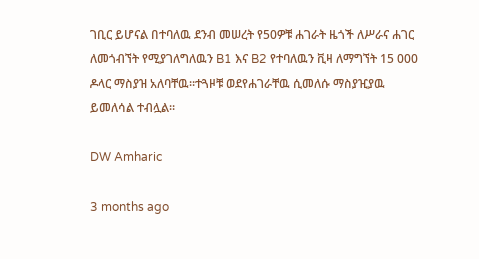ገቢር ይሆናል በተባለዉ ደንብ መሠረት የ50ዎቹ ሐገራት ዜጎች ለሥራና ሐገር ለመጎብኘት የሚያገለግለዉን B1 እና B2 የተባለዉን ቪዛ ለማግኘት 15 000 ዶላር ማስያዝ አለባቸዉ።ተጓዞቹ ወደየሐገራቸዉ ሲመለሱ ማስያዢያዉ ይመለሳል ተብሏል።

DW Amharic

3 months ago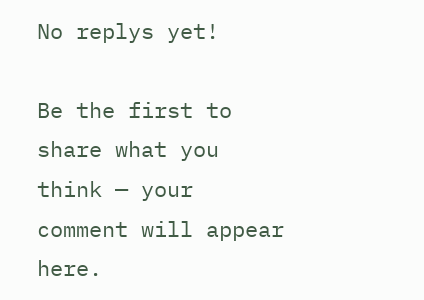No replys yet!

Be the first to share what you think — your comment will appear here.